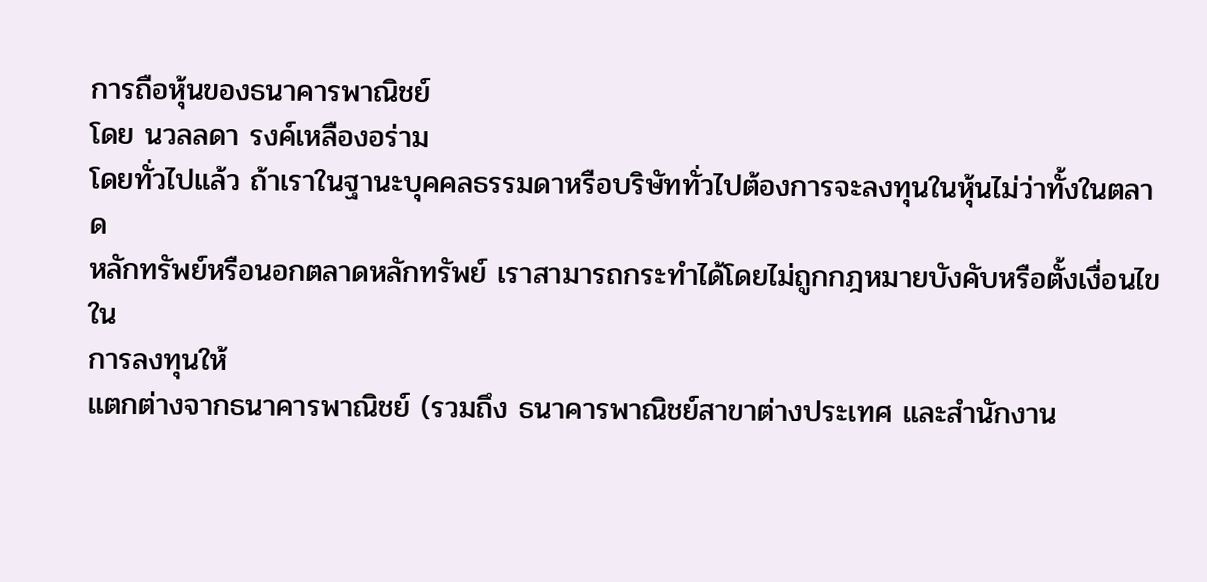การถือหุ้นของธนาคารพาณิชย์
โดย นวลลดา รงค์เหลืองอร่าม
โดยทั่วไปแล้ว ถ้าเราในฐานะบุคคลธรรมดาหรือบริษัททั่วไปต้องการจะลงทุนในหุ้นไม่ว่าทั้งในตลาด
หลักทรัพย์หรือนอกตลาดหลักทรัพย์ เราสามารถกระทำได้โดยไม่ถูกกฎหมายบังคับหรือตั้งเงื่อนไขใน
การลงทุนให้
แตกต่างจากธนาคารพาณิชย์ (รวมถึง ธนาคารพาณิชย์สาขาต่างประเทศ และสำนักงาน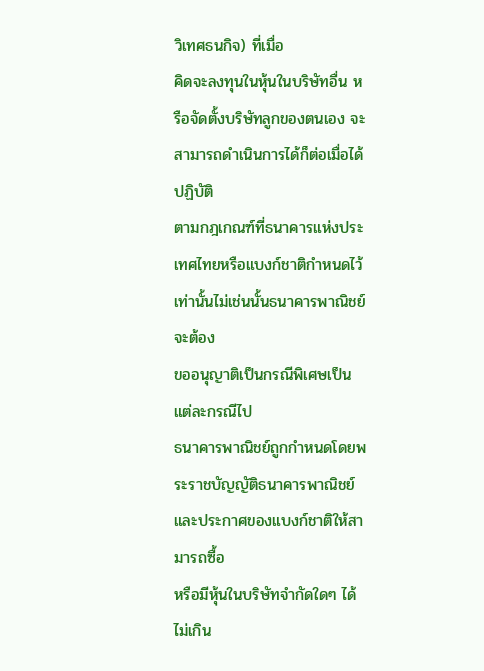วิเทศธนกิจ) ที่เมื่อ
คิดจะลงทุนในหุ้นในบริษัทอื่น หรือจัดตั้งบริษัทลูกของตนเอง จะสามารถดำเนินการได้ก็ต่อเมื่อได้ปฏิบัติ
ตามกฎเกณฑ์ที่ธนาคารแห่งประเทศไทยหรือแบงก์ชาติกำหนดไว้เท่านั้นไม่เช่นนั้นธนาคารพาณิชย์จะต้อง
ขออนุญาติเป็นกรณีพิเศษเป็นแต่ละกรณีไป
ธนาคารพาณิชย์ถูกกำหนดโดยพระราชบัญญัติธนาคารพาณิชย์ และประกาศของแบงก์ชาติให้สามารถซื้อ
หรือมีหุ้นในบริษัทจำกัดใดๆ ได้ไม่เกิน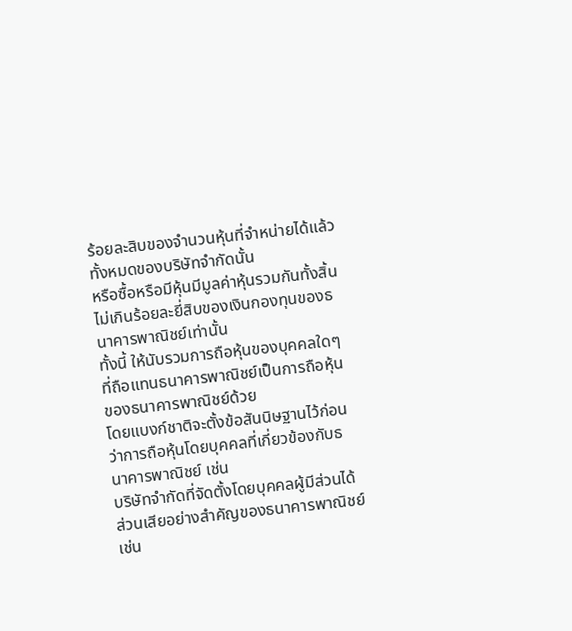ร้อยละสิบของจำนวนหุ้นที่จำหน่ายได้แล้วทั้งหมดของบริษัทจำกัดนั้น
หรือซื้อหรือมีหุ้นมีมูลค่าหุ้นรวมกันทั้งสิ้นไม่เกินร้อยละยี่สิบของเงินกองทุนของธนาคารพาณิชย์เท่านั้น
ทั้งนี้ ให้นับรวมการถือหุ้นของบุคคลใดๆ ที่ถือแทนธนาคารพาณิชย์เป็นการถือหุ้นของธนาคารพาณิชย์ด้วย
โดยแบงก์ชาติจะตั้งข้อสันนิษฐานไว้ก่อนว่าการถือหุ้นโดยบุคคลที่เกี่ยวข้องกับธนาคารพาณิชย์ เช่น
บริษัทจำกัดที่จัดตั้งโดยบุคคลผู้มีส่วนได้
ส่วนเสียอย่างสำคัญของธนาคารพาณิชย์เช่น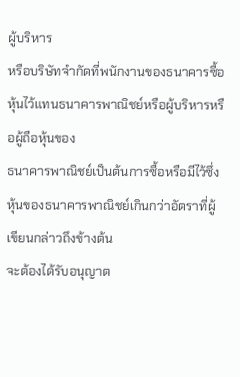ผู้บริหาร
หรือบริษัทจำกัดที่พนักงานของธนาคารซื้อหุ้นไว้แทนธนาคารพาณิชย์หรือผู้บริหารหรือผู้ถือหุ้นของ
ธนาคารพาณิชย์เป็นต้นการซื้อหรือมีไว้ซึ่งหุ้นของธนาคารพาณิชย์เกินกว่าอัตราที่ผู้เขียนกล่าวถึงข้างต้น
จะต้องได้รับอนุญาต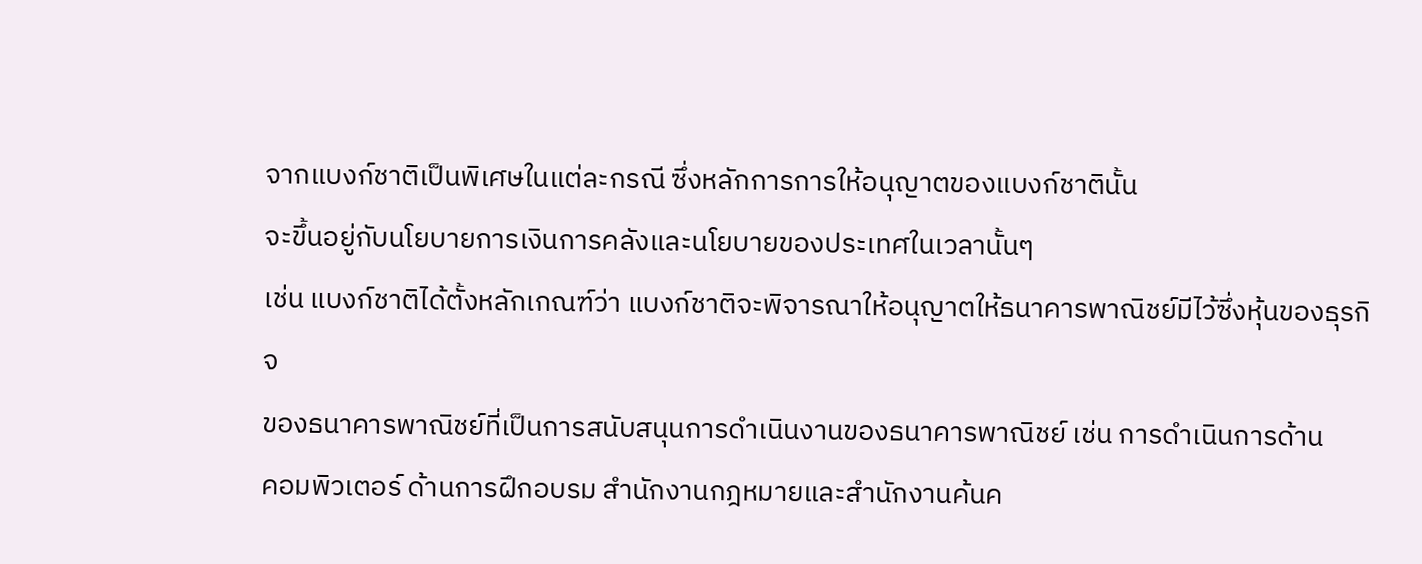จากแบงก์ชาติเป็นพิเศษในแต่ละกรณี ซึ่งหลักการการให้อนุญาตของแบงก์ชาตินั้น
จะขึ้นอยู่กับนโยบายการเงินการคลังและนโยบายของประเทศในเวลานั้นๆ
เช่น แบงก์ชาติได้ตั้งหลักเกณฑ์ว่า แบงก์ชาติจะพิจารณาให้อนุญาตให้ธนาคารพาณิชย์มีไว้ซึ่งหุ้นของธุรกิจ
ของธนาคารพาณิชย์ที่เป็นการสนับสนุนการดำเนินงานของธนาคารพาณิชย์ เช่น การดำเนินการด้าน
คอมพิวเตอร์ ด้านการฝึกอบรม สำนักงานกฎหมายและสำนักงานค้นค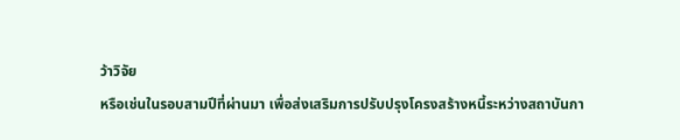ว้าวิจัย
หรือเช่นในรอบสามปีที่ผ่านมา เพื่อส่งเสริมการปรับปรุงโครงสร้างหนี้ระหว่างสถาบันกา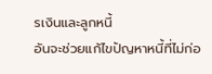รเงินและลูกหนี้
อันจะช่วยแก้ไขปัญหาหนี้ที่ไม่ก่อ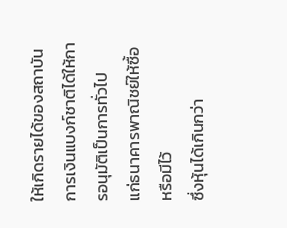ให้เกิดรายได้ของสถาบันการเงินแบงก์ชาติได้ให้การอนุมัติเป็นการทั่วไป
แก่ธนาคารพาณิชย์ให้ซื้อหรือมีไว้
ซึ่งหุ้นได้เกินกว่า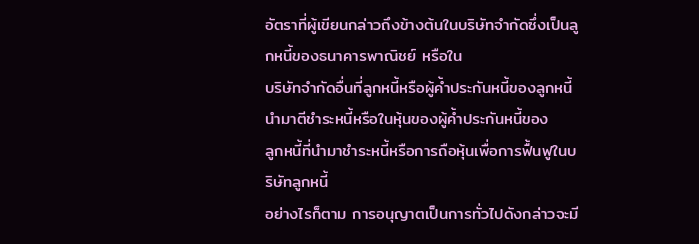อัตราที่ผู้เขียนกล่าวถึงข้างต้นในบริษัทจำกัดซึ่งเป็นลูกหนี้ของธนาคารพาณิชย์ หรือใน
บริษัทจำกัดอื่นที่ลูกหนี้หรือผู้ค้ำประกันหนี้ของลูกหนี้นำมาตีชำระหนี้หรือในหุ้นของผู้ค้ำประกันหนี้ของ
ลูกหนี้ที่นำมาชำระหนี้หรือการถือหุ้นเพื่อการฟื้นฟูในบริษัทลูกหนี้
อย่างไรก็ตาม การอนุญาตเป็นการทั่วไปดังกล่าวจะมี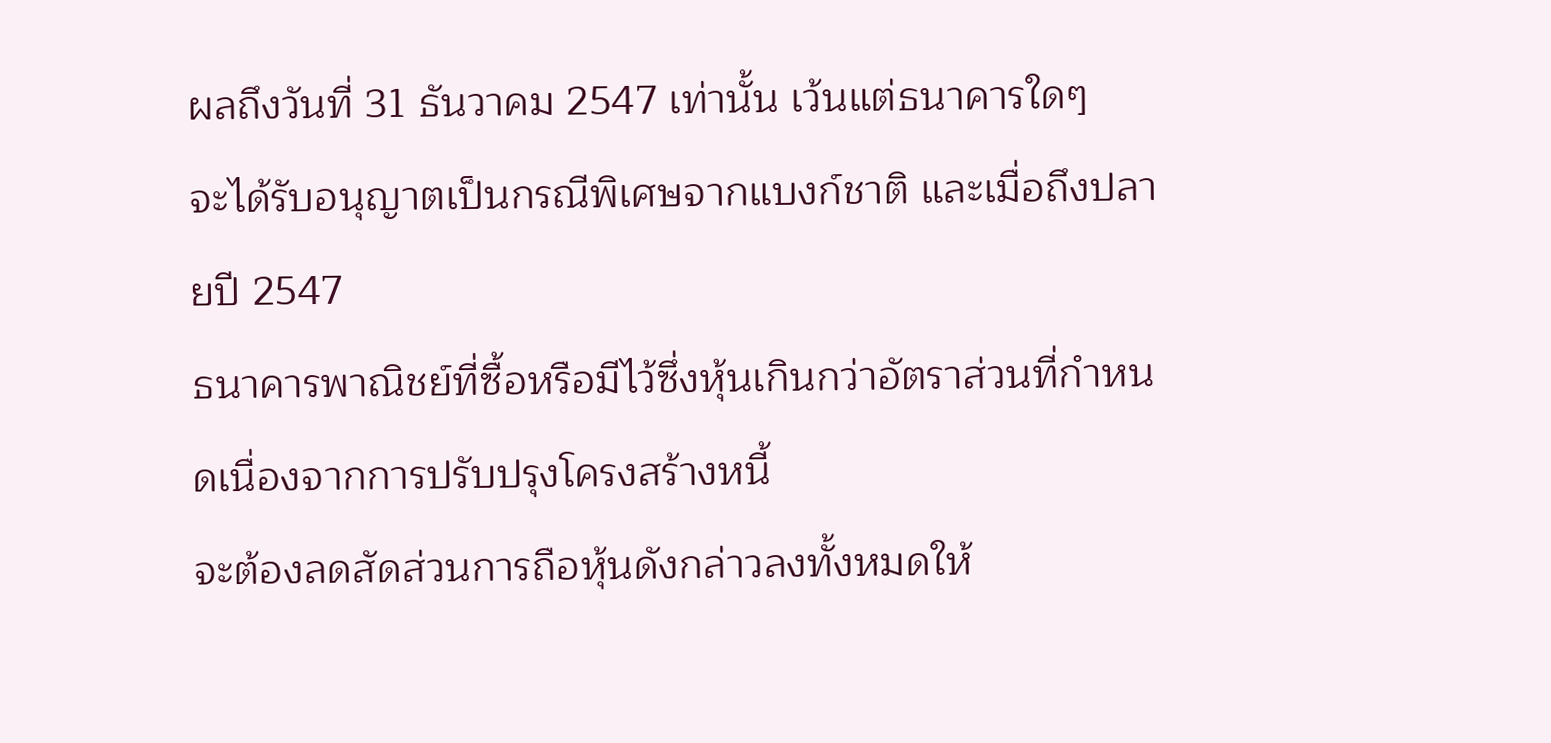ผลถึงวันที่ 31 ธันวาคม 2547 เท่านั้น เว้นแต่ธนาคารใดๆ
จะได้รับอนุญาตเป็นกรณีพิเศษจากแบงก์ชาติ และเมื่อถึงปลายปี 2547
ธนาคารพาณิชย์ที่ซื้อหรือมีไว้ซึ่งหุ้นเกินกว่าอัตราส่วนที่กำหนดเนื่องจากการปรับปรุงโครงสร้างหนี้
จะต้องลดสัดส่วนการถือหุ้นดังกล่าวลงทั้งหมดให้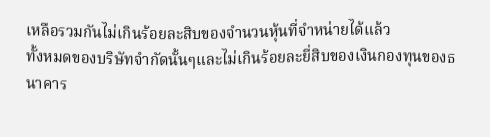เหลือรวมกันไม่เกินร้อยละสิบของจำนวนหุ้นที่จำหน่ายได้แล้ว
ทั้งหมดของบริษัทจำกัดนั้นๆและไม่เกินร้อยละยี่สิบของเงินกองทุนของธนาคาร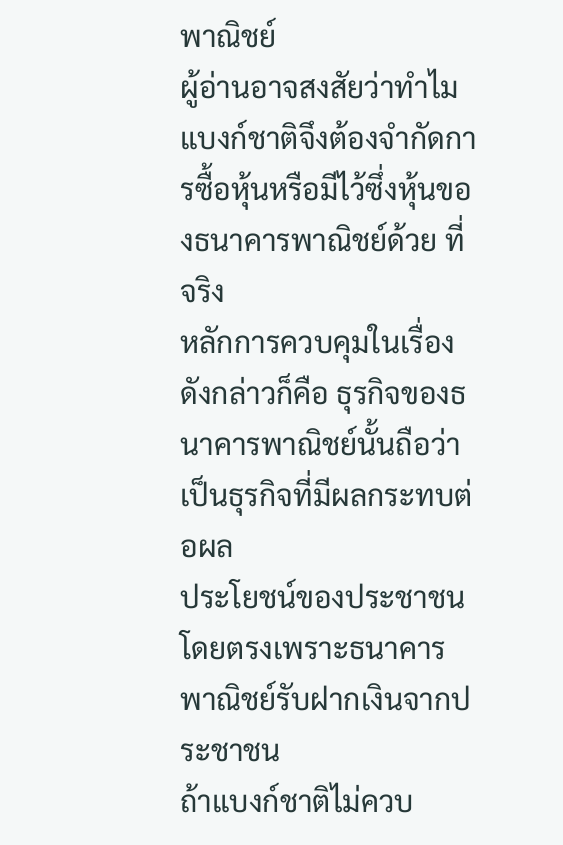พาณิชย์
ผู้อ่านอาจสงสัยว่าทำไมแบงก์ชาติจึงต้องจำกัดการซื้อหุ้นหรือมีไว้ซึ่งหุ้นของธนาคารพาณิชย์ด้วย ที่จริง
หลักการควบคุมในเรื่องดังกล่าวก็คือ ธุรกิจของธนาคารพาณิชย์นั้นถือว่าเป็นธุรกิจที่มีผลกระทบต่อผล
ประโยชน์ของประชาชนโดยตรงเพราะธนาคารพาณิชย์รับฝากเงินจากประชาชน
ถ้าแบงก์ชาติไม่ควบ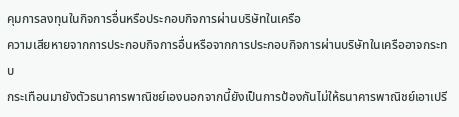คุมการลงทุนในกิจการอื่นหรือประกอบกิจการผ่านบริษัทในเครือ
ความเสียหายจากการประกอบกิจการอื่นหรือจากการประกอบกิจการผ่านบริษัทในเครืออาจกระทบ
กระเทือนมายังตัวธนาคารพาณิชย์เองนอกจากนี้ยังเป็นการป้องกันไม่ให้ธนาคารพาณิชย์เอาเปรี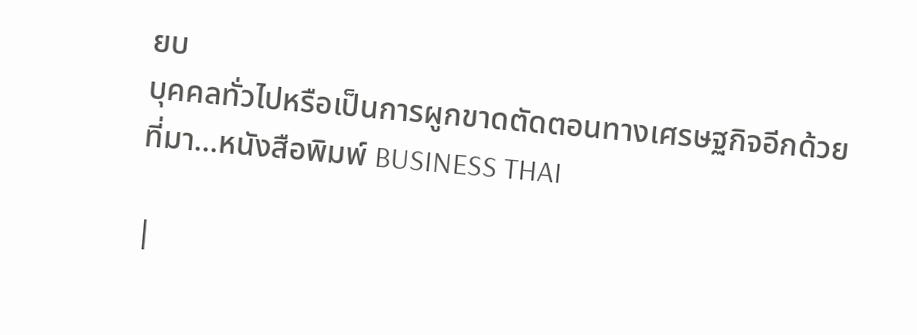ยบ
บุคคลทั่วไปหรือเป็นการผูกขาดตัดตอนทางเศรษฐกิจอีกด้วย
ที่มา...หนังสือพิมพ์ BUSINESS THAI

|